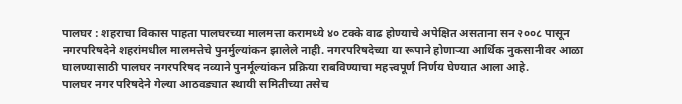पालघर : शहराचा विकास पाहता पालघरच्या मालमत्ता करामध्ये ४० टक्के वाढ होण्याचे अपेक्षित असताना सन २००८ पासून नगरपरिषदेने शहरांमधील मालमत्तेचे पुनर्मुल्यांकन झालेले नाही. नगरपरिषदेच्या या रूपाने होणाऱ्या आर्थिक नुकसानीवर आळा घालण्यासाठी पालघर नगरपरिषद नव्याने पुनर्मूल्यांकन प्रक्रिया राबविण्याचा महत्त्वपूर्ण निर्णय घेण्यात आला आहे.
पालघर नगर परिषदेने गेल्या आठवड्यात स्थायी समितीच्या तसेच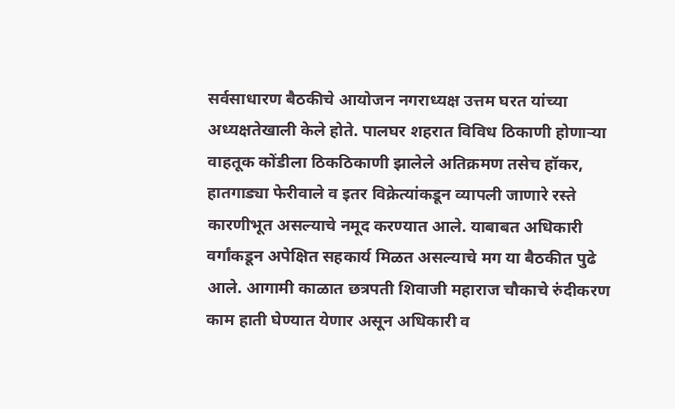सर्वसाधारण बैठकीचे आयोजन नगराध्यक्ष उत्तम घरत यांच्या अध्यक्षतेखाली केले होते. पालघर शहरात विविध ठिकाणी होणाऱ्या वाहतूक कोंडीला ठिकठिकाणी झालेले अतिक्रमण तसेच हॉकर, हातगाड्या फेरीवाले व इतर विक्रेत्यांकडून व्यापली जाणारे रस्ते कारणीभूत असल्याचे नमूद करण्यात आले. याबाबत अधिकारी वर्गांकडून अपेक्षित सहकार्य मिळत असल्याचे मग या बैठकीत पुढे आले. आगामी काळात छत्रपती शिवाजी महाराज चौकाचे रुंदीकरण काम हाती घेण्यात येणार असून अधिकारी व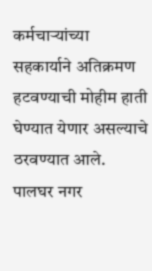कर्मचाऱ्यांच्या सहकार्याने अतिक्रमण हटवण्याची मोहीम हाती घेण्यात येणार असल्याचे ठरवण्यात आले.
पालघर नगर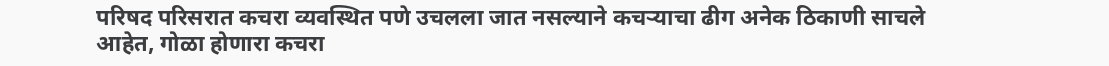परिषद परिसरात कचरा व्यवस्थित पणे उचलला जात नसल्याने कचऱ्याचा ढीग अनेक ठिकाणी साचले आहेत, गोळा होणारा कचरा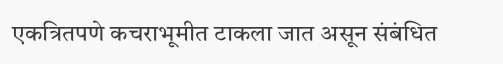एकत्रितपणे कचराभूमीत टाकला जात असून संबंधित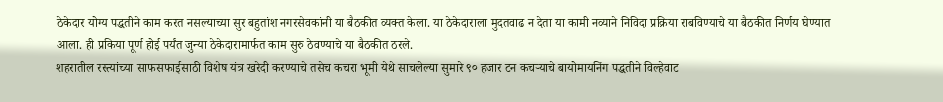ठेकेदार योग्य पद्धतीने काम करत नसल्याच्या सुर बहुतांश नगरसेवकांनी या बैठकीत व्यक्त केला. या ठेकेदाराला मुदतवाढ न देता या कामी नव्याने निविदा प्रक्रिया राबविण्याचे या बैठकीत निर्णय घेण्यात आला. ही प्रकिया पूर्ण होई पर्यंत जुन्या ठेकेदारामार्फत काम सुरु ठेवण्याचे या बैठकीत ठरले.
शहरातील रस्त्यांच्या साफसफाईसाठी विशेष यंत्र खरेदी करण्याचे तसेच कचरा भूमी येथे साचलेल्या सुमारे ९० हजार टन कचऱ्याचे बायोमायनिंग पद्धतीने विल्हेवाट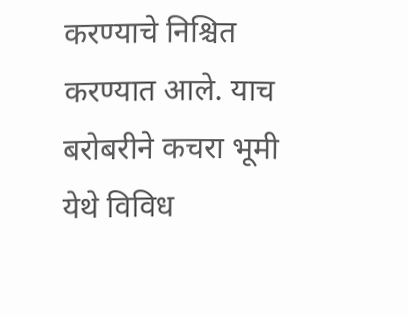करण्याचे निश्चित करण्यात आले. याच बरोबरीने कचरा भूमी येथे विविध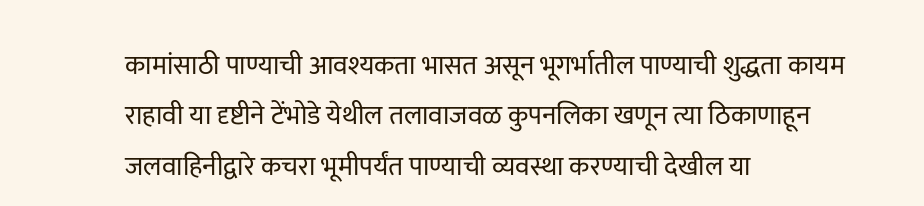कामांसाठी पाण्याची आवश्यकता भासत असून भूगर्भातील पाण्याची शुद्धता कायम राहावी या दृष्टीने टेंभोडे येथील तलावाजवळ कुपनलिका खणून त्या ठिकाणाहून जलवाहिनीद्वारे कचरा भूमीपर्यंत पाण्याची व्यवस्था करण्याची देखील या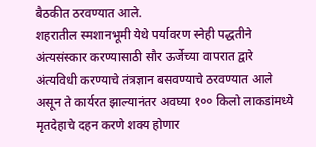बैठकीत ठरवण्यात आले.
शहरातील स्मशानभूमी येथे पर्यावरण स्नेही पद्धतीने अंत्यसंस्कार करण्यासाठी सौर ऊर्जेच्या वापरात द्वारे अंत्यविधी करण्याचे तंत्रज्ञान बसवण्याचे ठरवण्यात आले असून ते कार्यरत झाल्यानंतर अवघ्या १०० किलो लाकडांमध्ये मृतदेहाचे दहन करणे शक्य होणार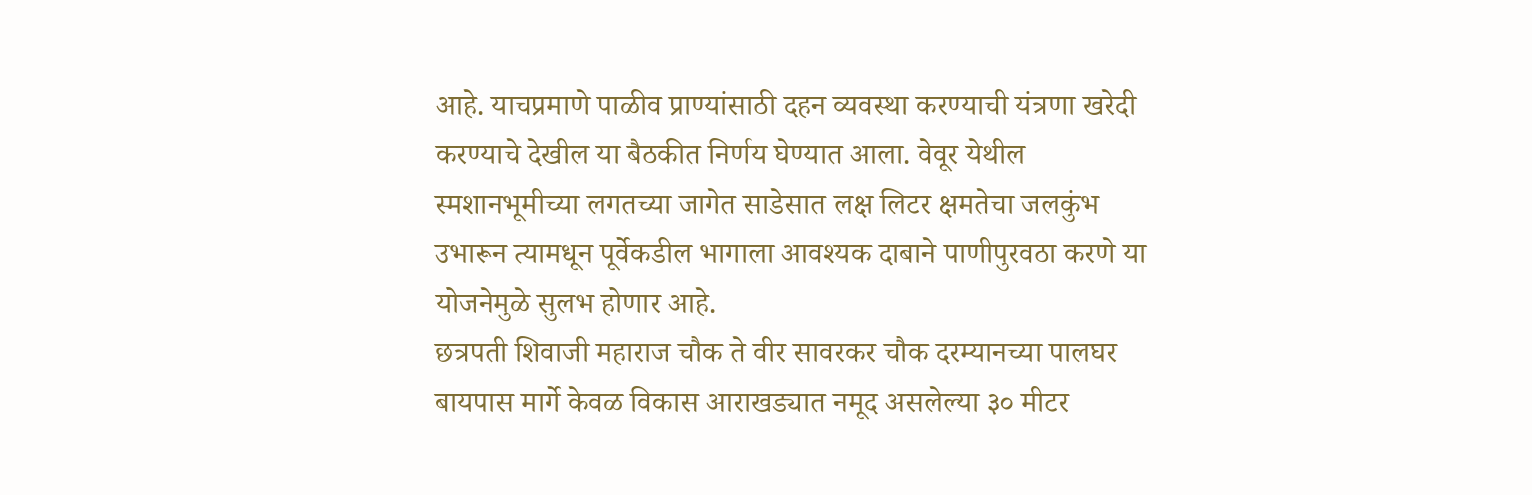आहे. याचप्रमाणे पाळीव प्राण्यांसाठी दहन व्यवस्था करण्याची यंत्रणा खरेदी करण्याचे देखील या बैठकीत निर्णय घेण्यात आला. वेवूर येथील स्मशानभूमीच्या लगतच्या जागेत साडेसात लक्ष लिटर क्षमतेचा जलकुंभ उभारून त्यामधून पूर्वेकडील भागाला आवश्यक दाबाने पाणीपुरवठा करणे या योजनेमुळे सुलभ होणार आहे.
छत्रपती शिवाजी महाराज चौक ते वीर सावरकर चौक दरम्यानच्या पालघर बायपास मार्गे केवळ विकास आराखड्यात नमूद असलेल्या ३० मीटर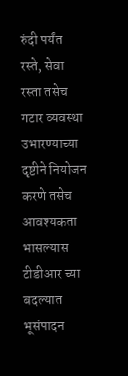रुंदी पर्यंत रस्ते, सेवा रस्ता तसेच गटार व्यवस्था उभारण्याच्या दृष्टीने नियोजन करणे तसेच आवश्यकता भासल्यास टीडीआर च्या बदल्यात भूसंपादन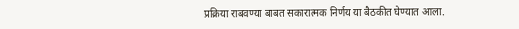प्रक्रिया राबवण्या बाबत सकारात्मक निर्णय या बैठकीत घेण्यात आला.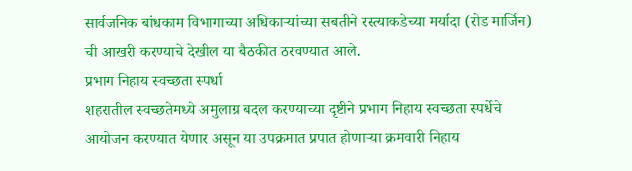सार्वजनिक बांधकाम विभागाच्या अधिकाऱ्यांच्या सबतीने रस्त्याकडेच्या मर्यादा (रोड मार्जिन) ची आखरी करण्याचे देखील या बैठकीत ठरवण्यात आले.
प्रभाग निहाय स्वच्छता स्पर्धा
शहरातील स्वच्छतेमध्ये अमुलाग्र बदल करण्याच्या दृष्टीने प्रभाग निहाय स्वच्छता स्पर्धेचे आयोजन करण्यात येणार असून या उपक्रमात प्रपात होणाऱ्या क्रमवारी निहाय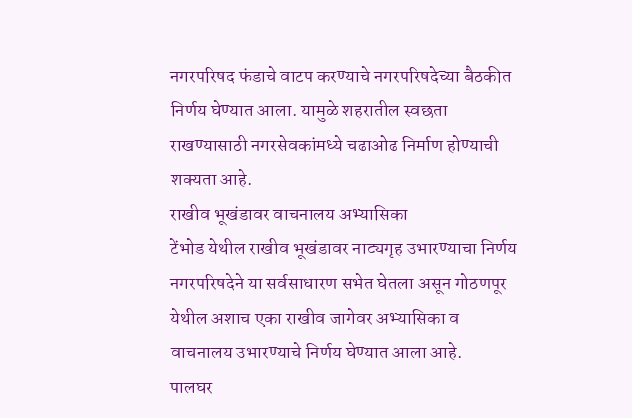नगरपरिषद फंडाचे वाटप करण्याचे नगरपरिषदेच्या बैठकीत निर्णय घेण्यात आला. यामुळे शहरातील स्वछता राखण्यासाठी नगरसेवकांमध्ये चढाओढ निर्माण होण्याची शक्यता आहे.
राखीव भूखंडावर वाचनालय अभ्यासिका
टेंभोड येथील राखीव भूखंडावर नाट्यगृह उभारण्याचा निर्णय नगरपरिषदेने या सर्वसाधारण सभेत घेतला असून गोठणपूर येथील अशाच एका राखीव जागेवर अभ्यासिका व वाचनालय उभारण्याचे निर्णय घेण्यात आला आहे.
पालघर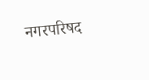नगरपरिषद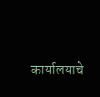कार्यालयाचे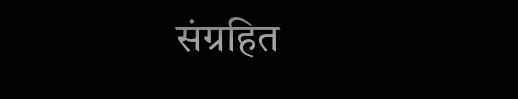संग्रहित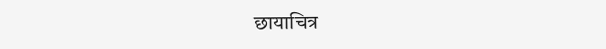छायाचित्र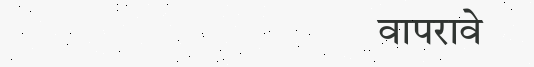वापरावे